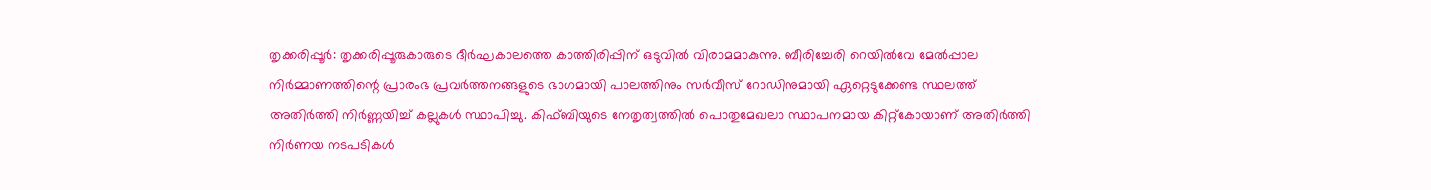തൃക്കരിപ്പൂർ: തൃക്കരിപ്പൂരുകാരുടെ ദീർഘകാലത്തെ കാത്തിരിപ്പിന് ഒടുവിൽ വിരാമമാകുന്നു. ബീരിച്ചേരി റെയിൽവേ മേൽപ്പാല നിർമ്മാണത്തിന്റെ പ്രാരംഭ പ്രവർത്തനങ്ങളുടെ ഭാഗമായി പാലത്തിനും സർവീസ് റോഡിനുമായി ഏറ്റെടുക്കേണ്ട സ്ഥലത്ത് അതിർത്തി നിർണ്ണയിച്ച് കല്ലുകൾ സ്ഥാപിച്ചു. കിഫ്ബിയുടെ നേതൃത്വത്തിൽ പൊതുമേഖലാ സ്ഥാപനമായ കിറ്റ്കോയാണ് അതിർത്തി നിർണയ നടപടികൾ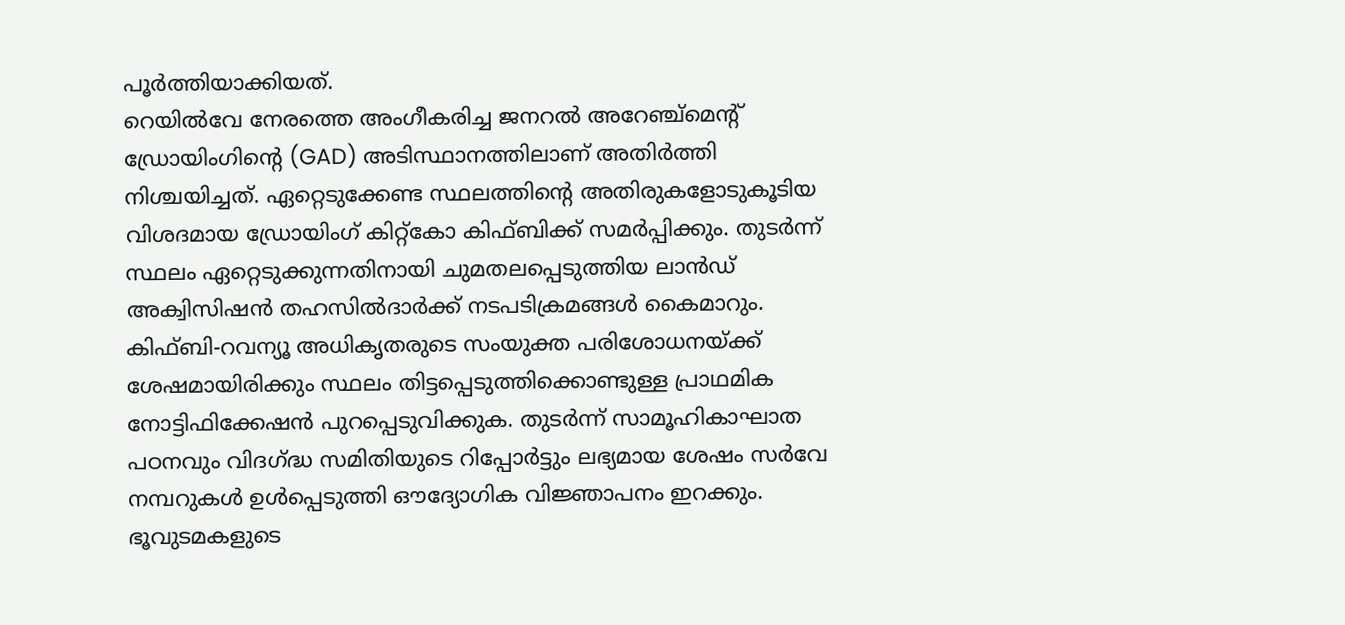പൂർത്തിയാക്കിയത്.
റെയിൽവേ നേരത്തെ അംഗീകരിച്ച ജനറൽ അറേഞ്ച്മെന്റ് ഡ്രോയിംഗിന്റെ (GAD) അടിസ്ഥാനത്തിലാണ് അതിർത്തി നിശ്ചയിച്ചത്. ഏറ്റെടുക്കേണ്ട സ്ഥലത്തിന്റെ അതിരുകളോടുകൂടിയ വിശദമായ ഡ്രോയിംഗ് കിറ്റ്കോ കിഫ്ബിക്ക് സമർപ്പിക്കും. തുടർന്ന് സ്ഥലം ഏറ്റെടുക്കുന്നതിനായി ചുമതലപ്പെടുത്തിയ ലാൻഡ് അക്വിസിഷൻ തഹസിൽദാർക്ക് നടപടിക്രമങ്ങൾ കൈമാറും.
കിഫ്ബി-റവന്യൂ അധികൃതരുടെ സംയുക്ത പരിശോധനയ്ക്ക് ശേഷമായിരിക്കും സ്ഥലം തിട്ടപ്പെടുത്തിക്കൊണ്ടുള്ള പ്രാഥമിക നോട്ടിഫിക്കേഷൻ പുറപ്പെടുവിക്കുക. തുടർന്ന് സാമൂഹികാഘാത പഠനവും വിദഗ്ദ്ധ സമിതിയുടെ റിപ്പോർട്ടും ലഭ്യമായ ശേഷം സർവേ നമ്പറുകൾ ഉൾപ്പെടുത്തി ഔദ്യോഗിക വിജ്ഞാപനം ഇറക്കും. ഭൂവുടമകളുടെ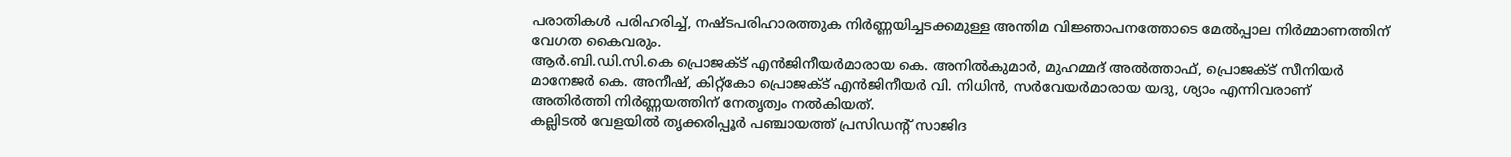പരാതികൾ പരിഹരിച്ച്, നഷ്ടപരിഹാരത്തുക നിർണ്ണയിച്ചടക്കമുള്ള അന്തിമ വിജ്ഞാപനത്തോടെ മേൽപ്പാല നിർമ്മാണത്തിന് വേഗത കൈവരും.
ആർ.ബി.ഡി.സി.കെ പ്രൊജക്ട് എൻജിനീയർമാരായ കെ. അനിൽകുമാർ, മുഹമ്മദ് അൽത്താഫ്, പ്രൊജക്ട് സീനിയർ മാനേജർ കെ. അനീഷ്, കിറ്റ്കോ പ്രൊജക്ട് എൻജിനീയർ വി. നിധിൻ, സർവേയർമാരായ യദു, ശ്യാം എന്നിവരാണ് അതിർത്തി നിർണ്ണയത്തിന് നേതൃത്വം നൽകിയത്.
കല്ലിടൽ വേളയിൽ തൃക്കരിപ്പൂർ പഞ്ചായത്ത് പ്രസിഡന്റ് സാജിദ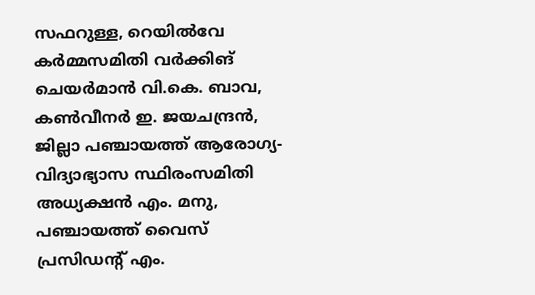സഫറുള്ള, റെയിൽവേ കർമ്മസമിതി വർക്കിങ് ചെയർമാൻ വി.കെ. ബാവ, കൺവീനർ ഇ. ജയചന്ദ്രൻ, ജില്ലാ പഞ്ചായത്ത് ആരോഗ്യ-വിദ്യാഭ്യാസ സ്ഥിരംസമിതി അധ്യക്ഷൻ എം. മനു, പഞ്ചായത്ത് വൈസ് പ്രസിഡന്റ് എം.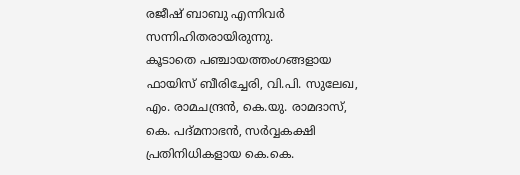രജീഷ് ബാബു എന്നിവർ സന്നിഹിതരായിരുന്നു.
കൂടാതെ പഞ്ചായത്തംഗങ്ങളായ ഫായിസ് ബീരിച്ചേരി, വി.പി. സുലേഖ, എം. രാമചന്ദ്രൻ, കെ.യു. രാമദാസ്, കെ. പദ്മനാഭൻ, സർവ്വകക്ഷി പ്രതിനിധികളായ കെ.കെ.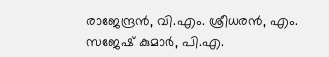രാജേന്ദ്രൻ, വി.എം. ശ്രീധരൻ, എം. സജേഷ് കുമാർ, പി.എ.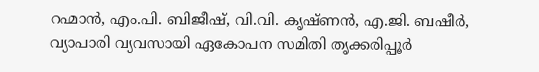റഹ്മാൻ, എം.പി. ബിജീഷ്, വി.വി. കൃഷ്ണൻ, എ.ജി. ബഷീർ, വ്യാപാരി വ്യവസായി ഏകോപന സമിതി തൃക്കരിപ്പൂർ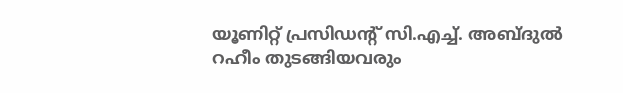യൂണിറ്റ് പ്രസിഡന്റ് സി.എച്ച്. അബ്ദുൽ റഹീം തുടങ്ങിയവരും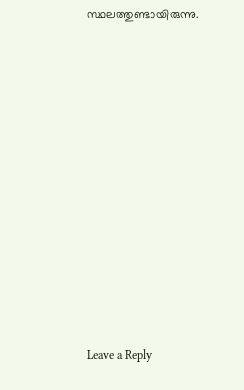സ്ഥലത്തുണ്ടായിരുന്നു.













Leave a Reply